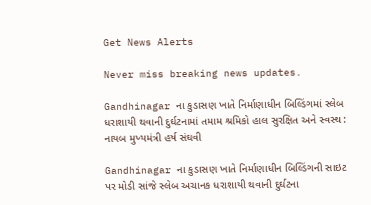Get News Alerts

Never miss breaking news updates.

Gandhinagar ના કુડાસણ ખાતે નિર્માણાધીન બિલ્ડિંગમાં સ્લેબ ધરાશાયી થવાની દુર્ઘટનામાં તમામ શ્રમિકો હાલ સુરક્ષિત અને સ્વસ્થ : નાયબ મુખ્યમંત્રી હર્ષ સંઘવી

Gandhinagar ના કુડાસણ ખાતે નિર્માણાધીન બિલ્ડિંગની સાઇટ પર મોડી સાંજે સ્લેબ અચાનક ધરાશાયી થવાની દુર્ઘટના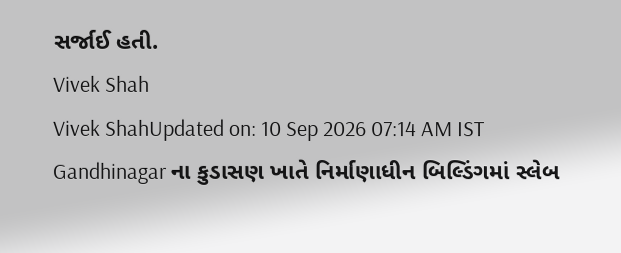સર્જાઈ હતી.
Vivek Shah
Vivek ShahUpdated on: 10 Sep 2026 07:14 AM IST
Gandhinagar ના કુડાસણ ખાતે નિર્માણાધીન બિલ્ડિંગમાં સ્લેબ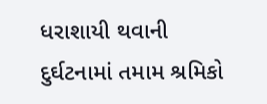ધરાશાયી થવાની દુર્ઘટનામાં તમામ શ્રમિકો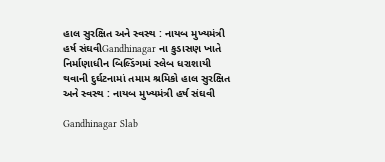હાલ સુરક્ષિત અને સ્વસ્થ : નાયબ મુખ્યમંત્રી હર્ષ સંઘવીGandhinagar ના કુડાસણ ખાતે નિર્માણાધીન બિલ્ડિંગમાં સ્લેબ ધરાશાયી થવાની દુર્ઘટનામાં તમામ શ્રમિકો હાલ સુરક્ષિત અને સ્વસ્થ : નાયબ મુખ્યમંત્રી હર્ષ સંઘવી

Gandhinagar Slab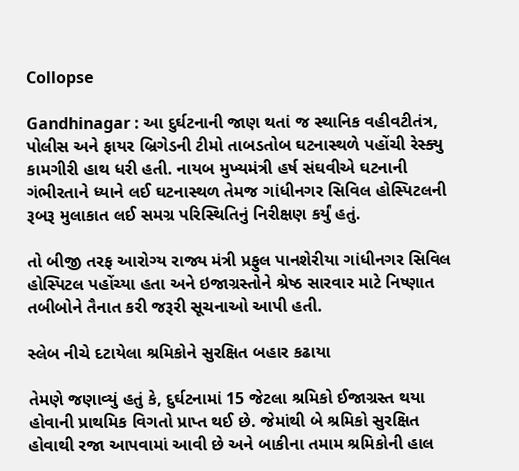Collopse

Gandhinagar : આ દુર્ઘટનાની જાણ થતાં જ સ્થાનિક વહીવટીતંત્ર, પોલીસ અને ફાયર બ્રિગેડની ટીમો તાબડતોબ ઘટનાસ્થળે પહોંચી રેસ્ક્યુ કામગીરી હાથ ધરી હતી. નાયબ મુખ્યમંત્રી હર્ષ સંઘવીએ ઘટનાની ગંભીરતાને ધ્યાને લઈ ઘટનાસ્થળ તેમજ ગાંધીનગર સિવિલ હોસ્પિટલની રૂબરૂ મુલાકાત લઈ સમગ્ર પરિસ્થિતિનું નિરીક્ષણ કર્યું હતું.

તો બીજી તરફ આરોગ્ય રાજ્ય મંત્રી પ્રફુલ પાનશેરીયા ગાંધીનગર સિવિલ હોસ્પિટલ પહોંચ્યા હતા અને ઇજાગ્રસ્તોને શ્રેષ્ઠ સારવાર માટે નિષ્ણાત તબીબોને તૈનાત કરી જરૂરી સૂચનાઓ આપી હતી.

સ્લેબ નીચે દટાયેલા શ્રમિકોને સુરક્ષિત બહાર કઢાયા

તેમણે જણાવ્યું હતું કે, દુર્ઘટનામાં 15 જેટલા શ્રમિકો ઈજાગ્રસ્ત થયા હોવાની પ્રાથમિક વિગતો પ્રાપ્ત થઈ છે. જેમાંથી બે શ્રમિકો સુરક્ષિત હોવાથી રજા આપવામાં આવી છે અને બાકીના તમામ શ્રમિકોની હાલ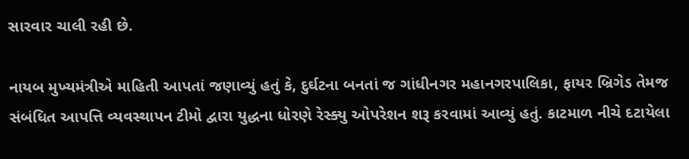સારવાર ચાલી રહી છે.

નાયબ મુખ્યમંત્રીએ માહિતી આપતાં જણાવ્યું હતું કે, દુર્ઘટના બનતાં જ ગાંધીનગર મહાનગરપાલિકા, ફાયર બ્રિગેડ તેમજ સંબંધિત આપત્તિ વ્યવસ્થાપન ટીમો દ્વારા યુદ્ધના ધોરણે રેસ્ક્યુ ઓપરેશન શરૂ કરવામાં આવ્યું હતું. કાટમાળ નીચે દટાયેલા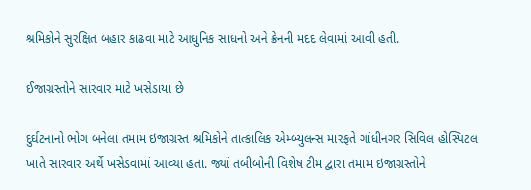શ્રમિકોને સુરક્ષિત બહાર કાઢવા માટે આધુનિક સાધનો અને ક્રેનની મદદ લેવામાં આવી હતી.

ઈજાગ્રસ્તોને સારવાર માટે ખસેડાયા છે

દુર્ઘટનાનો ભોગ બનેલા તમામ ઇજાગ્રસ્ત શ્રમિકોને તાત્કાલિક એમ્બ્યુલન્સ મારફતે ગાંધીનગર સિવિલ હોસ્પિટલ ખાતે સારવાર અર્થે ખસેડવામાં આવ્યા હતા. જ્યાં તબીબોની વિશેષ ટીમ દ્વારા તમામ ઇજાગ્રસ્તોને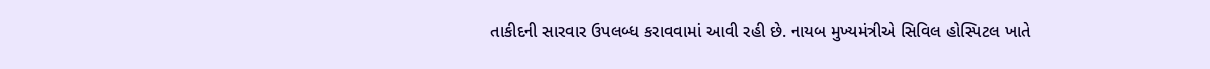તાકીદની સારવાર ઉપલબ્ધ કરાવવામાં આવી રહી છે. નાયબ મુખ્યમંત્રીએ સિવિલ હોસ્પિટલ ખાતે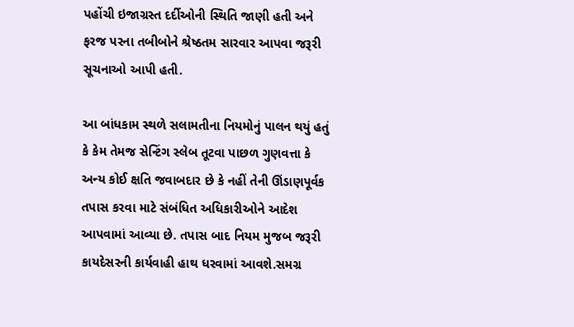પહોંચી ઇજાગ્રસ્ત દર્દીઓની સ્થિતિ જાણી હતી અને ફરજ પરના તબીબોને શ્રેષ્ઠતમ સારવાર આપવા જરૂરી સૂચનાઓ આપી હતી.

આ બાંધકામ સ્થળે સલામતીના નિયમોનું પાલન થયું હતું કે કેમ તેમજ સેન્ટિંગ સ્લેબ તૂટવા પાછળ ગુણવત્તા કે અન્ય કોઈ ક્ષતિ જવાબદાર છે કે નહીં તેની ઊંડાણપૂર્વક તપાસ કરવા માટે સંબંધિત અધિકારીઓને આદેશ આપવામાં આવ્યા છે. તપાસ બાદ નિયમ મુજબ જરૂરી કાયદેસરની કાર્યવાહી હાથ ધરવામાં આવશે.સમગ્ર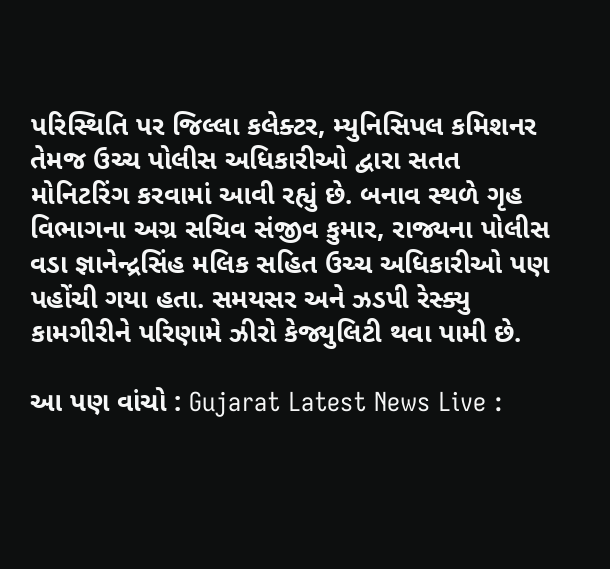પરિસ્થિતિ પર જિલ્લા કલેક્ટર, મ્યુનિસિપલ કમિશનર તેમજ ઉચ્ચ પોલીસ અધિકારીઓ દ્વારા સતત મોનિટરિંગ કરવામાં આવી રહ્યું છે. બનાવ સ્થળે ગૃહ વિભાગના અગ્ર સચિવ સંજીવ કુમાર, રાજ્યના પોલીસ વડા જ્ઞાનેન્દ્રસિંહ મલિક સહિત ઉચ્ચ અધિકારીઓ પણ પહોંચી ગયા હતા. સમયસર અને ઝડપી રેસ્ક્યુ કામગીરીને પરિણામે ઝીરો કેજ્યુલિટી થવા પામી છે.

આ પણ વાંચો : Gujarat Latest News Live :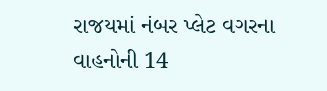રાજયમાં નંબર પ્લેટ વગરના વાહનોની 14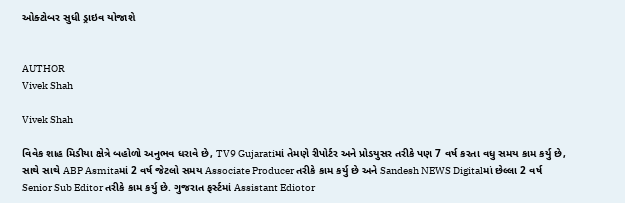ઓક્ટોબર સુધી ડ્રાઇવ યોજાશે


AUTHOR
Vivek Shah

Vivek Shah

વિવેક શાહ મિડીયા ક્ષેત્રે બહોળો અનુભવ ધરાવે છે, TV9 Gujaratiમાં તેમણે રીપોર્ટર અને પ્રોડયુસર તરીકે પણ 7 વર્ષ કરતા વધુ સમય કામ કર્યુ છે, સાથે સાથે ABP Asmitaમાં 2 વર્ષ જેટલો સમય Associate Producer તરીકે કામ કર્યુ છે અને Sandesh NEWS Digitalમાં છેલ્લા 2 વર્ષ Senior Sub Editor તરીકે કામ કર્યુ છે. ગુજરાત ફર્સ્ટમાં Assistant Ediotor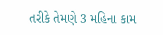તરીકે તેમણે 3 મહિના કામ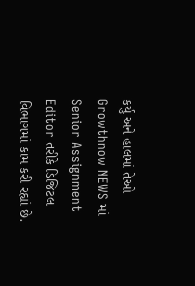કર્યુ અને હાલમાં તેઓ Growthnow NEWS માં Senior Assignment Editor તરીકે ડિજિટલ વિભાગમાં કામ કરી રહ્યાં છે.